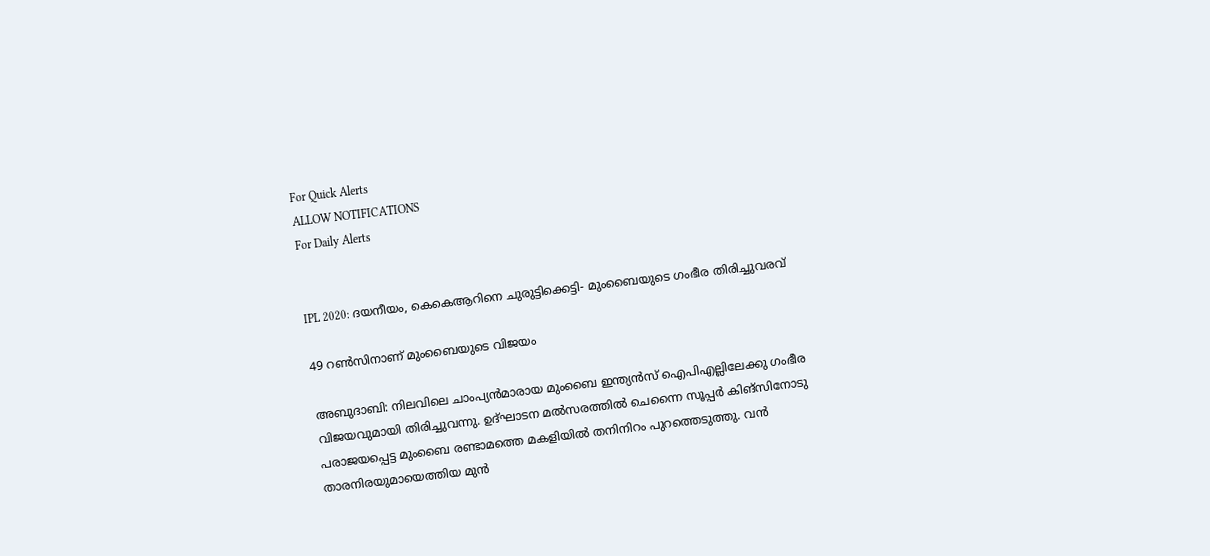For Quick Alerts
ALLOW NOTIFICATIONS
For Daily Alerts


IPL 2020: ദയനീയം, കെകെആറിനെ ചുരുട്ടിക്കെട്ടി- മുംബൈയുടെ ഗംഭീര തിരിച്ചുവരവ്

49 റണ്‍സിനാണ് മുംബൈയുടെ വിജയം

അബുദാബി: നിലവിലെ ചാംപ്യന്‍മാരായ മുംബൈ ഇന്ത്യന്‍സ് ഐപിഎല്ലിലേക്കു ഗംഭീര വിജയവുമായി തിരിച്ചുവന്നു. ഉദ്ഘാടന മല്‍സരത്തില്‍ ചെന്നൈ സൂപ്പര്‍ കിങ്‌സിനോടു പരാജയപ്പെട്ട മുംബൈ രണ്ടാമത്തെ മകളിയില്‍ തനിനിറം പുറത്തെടുത്തു. വന്‍ താരനിരയുമായെത്തിയ മുന്‍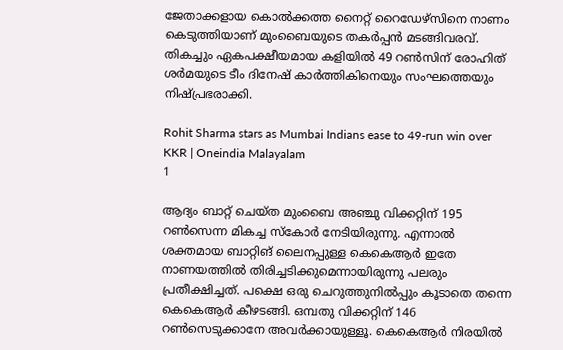ജേതാക്കളായ കൊല്‍ക്കത്ത നൈറ്റ് റൈഡേഴ്‌സിനെ നാണം കെടുത്തിയാണ് മുംബൈയുടെ തകര്‍പ്പന്‍ മടങ്ങിവരവ്. തികച്ചും ഏകപക്ഷീയമായ കളിയില്‍ 49 റണ്‍സിന് രോഹിത് ശര്‍മയുടെ ടീം ദിനേഷ് കാര്‍ത്തികിനെയും സംഘത്തെയും നിഷ്പ്രഭരാക്കി.

Rohit Sharma stars as Mumbai Indians ease to 49-run win over KKR | Oneindia Malayalam
1

ആദ്യം ബാറ്റ് ചെയ്ത മുംബൈ അഞ്ചു വിക്കറ്റിന് 195 റണ്‍സെന്ന മികച്ച സ്‌കോര്‍ നേടിയിരുന്നു. എന്നാല്‍ ശക്തമായ ബാറ്റിങ് ലൈനപ്പുള്ള കെകെആര്‍ ഇതേ നാണയത്തില്‍ തിരിച്ചടിക്കുമെന്നായിരുന്നു പലരും പ്രതീക്ഷിച്ചത്. പക്ഷെ ഒരു ചെറുത്തുനില്‍പ്പും കൂടാതെ തന്നെ കെകെആര്‍ കീഴടങ്ങി. ഒമ്പതു വിക്കറ്റിന് 146 റണ്‍സെടുക്കാനേ അവര്‍ക്കായുള്ളൂ. കെകെആര്‍ നിരയില്‍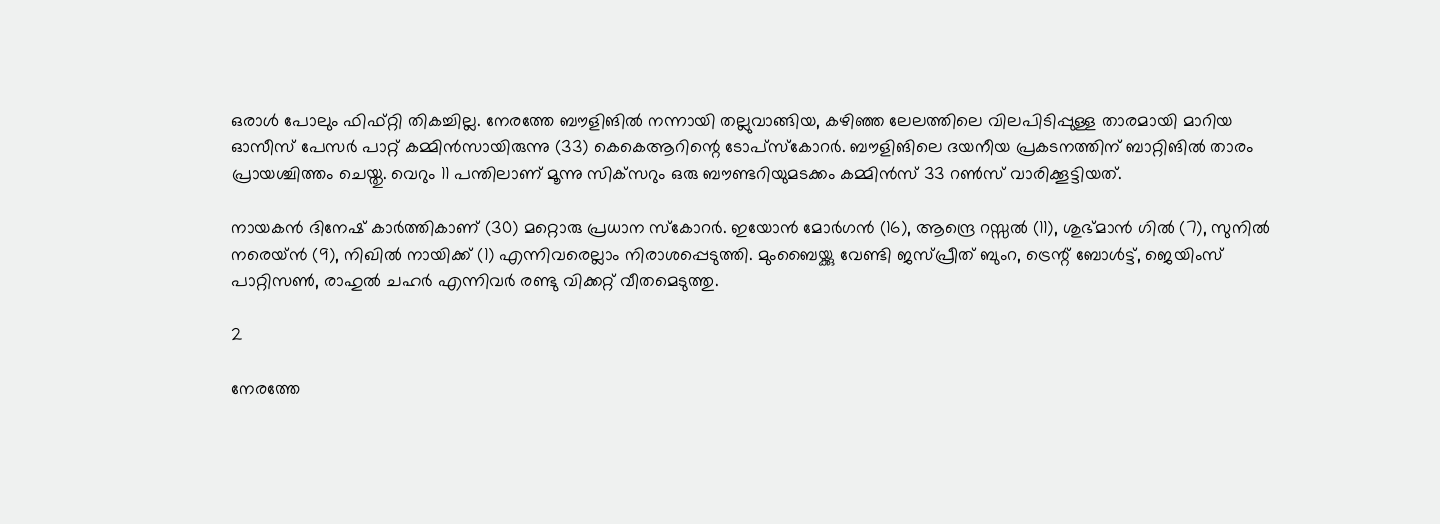ഒരാള്‍ പോലും ഫിഫ്റ്റി തികച്ചില്ല. നേരത്തേ ബൗളിങില്‍ നന്നായി തല്ലുവാങ്ങിയ, കഴിഞ്ഞ ലേലത്തിലെ വിലപിടിപ്പുള്ള താരമായി മാറിയ ഓസീസ് പേസര്‍ പാറ്റ് കമ്മിന്‍സായിരുന്നു (33) കെകെആറിന്റെ ടോപ്‌സ്‌കോറര്‍. ബൗളിങിലെ ദയനീയ പ്രകടനത്തിന് ബാറ്റിങില്‍ താരം പ്രായശ്ചിത്തം ചെയ്തു. വെറും 11 പന്തിലാണ് മൂന്നു സിക്‌സറും ഒരു ബൗണ്ടറിയുമടക്കം കമ്മിന്‍സ് 33 റണ്‍സ് വാരിക്കൂട്ടിയത്.

നായകന്‍ ദിനേഷ് കാര്‍ത്തികാണ് (30) മറ്റൊരു പ്രധാന സ്‌കോറര്‍. ഇയോന്‍ മോര്‍ഗന്‍ (16), ആന്ദ്രെ റസ്സല്‍ (11), ശുഭ്മാന്‍ ഗില്‍ (7), സുനില്‍ നരെയ്ന്‍ (9), നിഖില്‍ നായിക്ക് (1) എന്നിവരെല്ലാം നിരാശപ്പെടുത്തി. മുംബൈയ്ക്കു വേണ്ടി ജസ്പ്രീത് ബുംറ, ട്രെന്റ് ബോള്‍ട്ട്, ജെയിംസ് പാറ്റിസണ്‍, രാഹുല്‍ ചഹര്‍ എന്നിവര്‍ രണ്ടു വിക്കറ്റ് വീതമെടുത്തു.

2

നേരത്തേ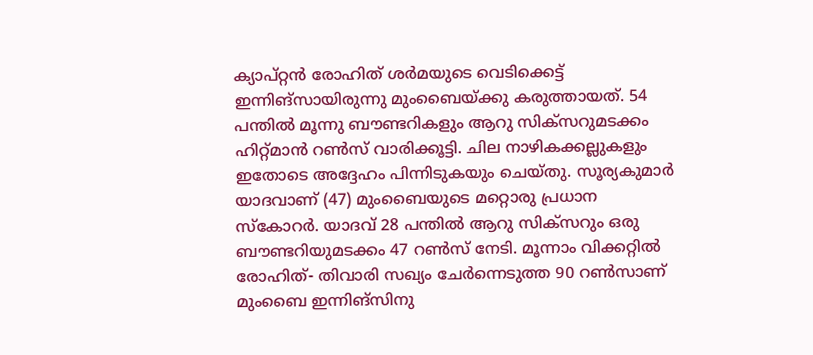ക്യാപ്റ്റന്‍ രോഹിത് ശര്‍മയുടെ വെടിക്കെട്ട് ഇന്നിങ്‌സായിരുന്നു മുംബൈയ്ക്കു കരുത്തായത്. 54 പന്തില്‍ മൂന്നു ബൗണ്ടറികളും ആറു സിക്‌സറുമടക്കം ഹിറ്റ്മാന്‍ റണ്‍സ് വാരിക്കൂട്ടി. ചില നാഴികക്കല്ലുകളും ഇതോടെ അദ്ദേഹം പിന്നിടുകയും ചെയ്തു. സൂര്യകുമാര്‍ യാദവാണ് (47) മുംബൈയുടെ മറ്റൊരു പ്രധാന സ്‌കോറര്‍. യാദവ് 28 പന്തില്‍ ആറു സിക്‌സറും ഒരു ബൗണ്ടറിയുമടക്കം 47 റണ്‍സ് നേടി. മൂന്നാം വിക്കറ്റില്‍ രോഹിത്- തിവാരി സഖ്യം ചേര്‍ന്നെടുത്ത 90 റണ്‍സാണ് മുംബൈ ഇന്നിങ്‌സിനു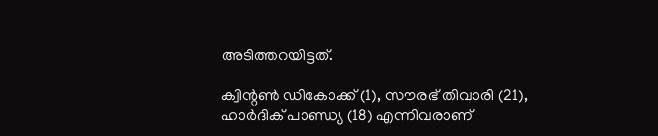അടിത്തറയിട്ടത്.

ക്വിന്റണ്‍ ഡികോക്ക് (1), സൗരഭ് തിവാരി (21), ഹാര്‍ദിക് പാണ്ഡ്യ (18) എന്നിവരാണ്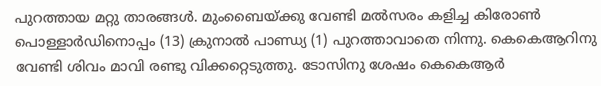പുറത്തായ മറ്റു താരങ്ങള്‍. മുംബൈയ്ക്കു വേണ്ടി മല്‍സരം കളിച്ച കിരോണ്‍ പൊള്ളാര്‍ഡിനൊപ്പം (13) ക്രുനാല്‍ പാണ്ഡ്യ (1) പുറത്താവാതെ നിന്നു. കെകെആറിനു വേണ്ടി ശിവം മാവി രണ്ടു വിക്കറ്റെടുത്തു. ടോസിനു ശേഷം കെകെആര്‍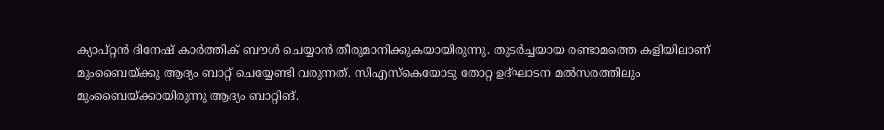ക്യാപ്റ്റന്‍ ദിനേഷ് കാര്‍ത്തിക് ബൗള്‍ ചെയ്യാന്‍ തീരുമാനിക്കുകയായിരുന്നു. തുടര്‍ച്ചയായ രണ്ടാമത്തെ കളിയിലാണ് മുംബൈയ്ക്കു ആദ്യം ബാറ്റ് ചെയ്യേണ്ടി വരുന്നത്. സിഎസ്‌കെയോടു തോറ്റ ഉദ്ഘാടന മല്‍സരത്തിലും മുംബൈയ്ക്കായിരുന്നു ആദ്യം ബാറ്റിങ്.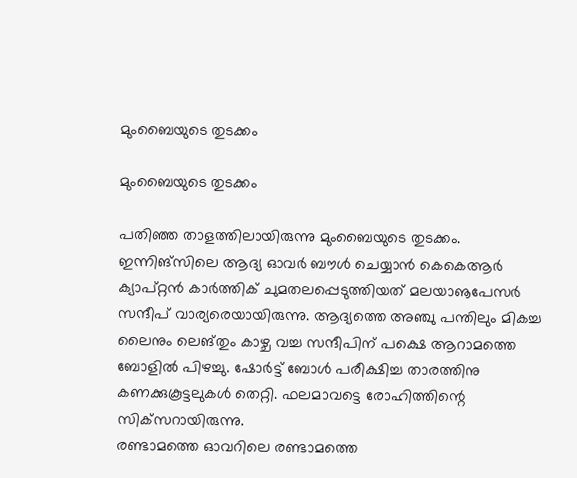മുംബൈയുടെ തുടക്കം

മുംബൈയുടെ തുടക്കം

പതിഞ്ഞ താളത്തിലായിരുന്നു മുംബൈയുടെ തുടക്കം. ഇന്നിങ്‌സിലെ ആദ്യ ഓവര്‍ ബൗള്‍ ചെയ്യാന്‍ കെകെആര്‍ ക്യാപ്റ്റന്‍ കാര്‍ത്തിക് ചുമതലപ്പെടുത്തിയത് മലയാൡപേസര്‍ സന്ദീപ് വാര്യരെയായിരുന്നു. ആദ്യത്തെ അഞ്ചു പന്തിലും മികച്ച ലൈനും ലെങ്തും കാഴ്ച വച്ച സന്ദീപിന് പക്ഷെ ആറാമത്തെ ബോളില്‍ പിഴച്ചു. ഷോര്‍ട്ട് ബോള്‍ പരീക്ഷിച്ച താരത്തിനു കണക്കുകൂട്ടലുകള്‍ തെറ്റി. ഫലമാവട്ടെ രോഹിത്തിന്റെ സിക്‌സറായിരുന്നു.
രണ്ടാമത്തെ ഓവറിലെ രണ്ടാമത്തെ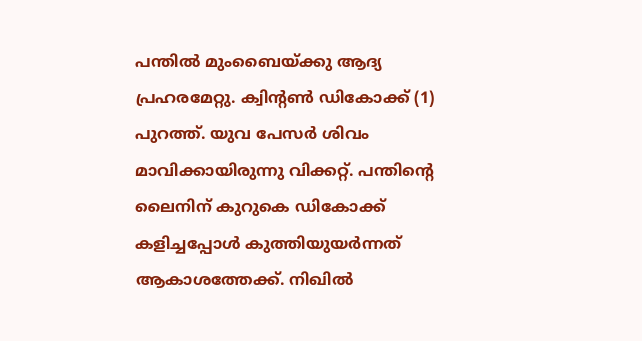പന്തില്‍ മുംബൈയ്ക്കു ആദ്യ പ്രഹരമേറ്റു. ക്വിന്റണ്‍ ഡികോക്ക് (1) പുറത്ത്. യുവ പേസര്‍ ശിവം മാവിക്കായിരുന്നു വിക്കറ്റ്. പന്തിന്റെ ലൈനിന് കുറുകെ ഡികോക്ക് കളിച്ചപ്പോള്‍ കുത്തിയുയര്‍ന്നത് ആകാശത്തേക്ക്. നിഖില്‍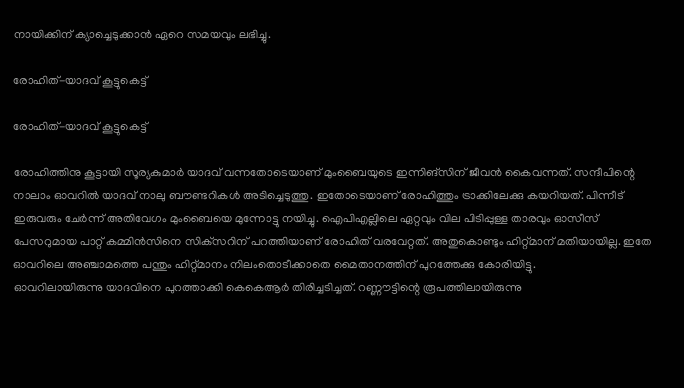നായിക്കിന് ക്യാച്ചെടുക്കാന്‍ ഏറെ സമയവും ലഭിച്ചു.

രോഹിത്-യാദവ് കൂട്ടുകെട്ട്

രോഹിത്-യാദവ് കൂട്ടുകെട്ട്

രോഹിത്തിനു കൂട്ടായി സൂര്യകുമാര്‍ യാദവ് വന്നതോടെയാണ് മുംബൈയുടെ ഇന്നിങ്‌സിന് ജീവന്‍ കൈവന്നത്. സന്ദീപിന്റെ നാലാം ഓവറില്‍ യാദവ് നാലു ബൗണ്ടറികള്‍ അടിച്ചെടുത്തു. ഇതോടെയാണ് രോഹിത്തും ട്രാക്കിലേക്കു കയറിയത്. പിന്നീട് ഇരുവരും ചേര്‍ന്ന് അതിവേഗം മുംബൈയെ മുന്നോട്ടു നയിച്ചു. ഐപിഎല്ലിലെ ഏറ്റവും വില പിടിപ്പുള്ള താരവും ഓസീസ് പേസറുമായ പാറ്റ് കമ്മിന്‍സിനെ സിക്‌സറിന് പറത്തിയാണ് രോഹിത് വരവേറ്റത്. അതുകൊണ്ടും ഹിറ്റ്മാന് മതിയായില്ല. ഇതേ ഓവറിലെ അഞ്ചാമത്തെ പന്തും ഹിറ്റ്മാനം നിലംതൊടീക്കാതെ മൈതാനത്തിന് പുറത്തേക്കു കോരിയിട്ടു.
ഓവറിലായിരുന്നു യാദവിനെ പുറത്താക്കി കെകെആര്‍ തിരിച്ചടിച്ചത്. റണ്ണൗട്ടിന്റെ രൂപത്തിലായിരുന്നു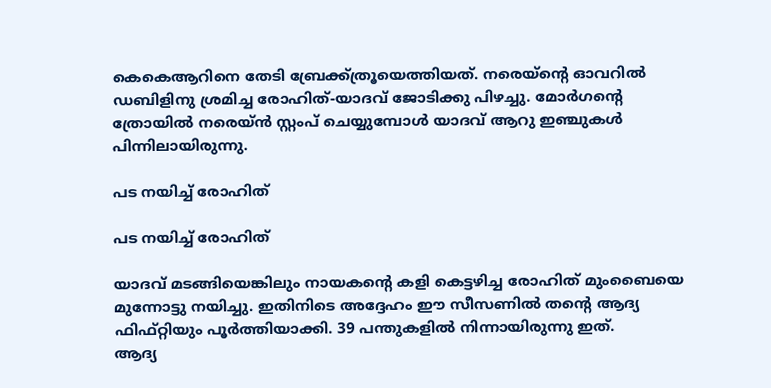കെകെആറിനെ തേടി ബ്രേക്ക്ത്രൂയെത്തിയത്. നരെയ്‌ന്റെ ഓവറില്‍ ഡബിളിനു ശ്രമിച്ച രോഹിത്-യാദവ് ജോടിക്കു പിഴച്ചു. മോര്‍ഗന്റെ ത്രോയില്‍ നരെയ്ന്‍ സ്റ്റംപ് ചെയ്യുമ്പോള്‍ യാദവ് ആറു ഇഞ്ചുകള്‍ പിന്നിലായിരുന്നു.

പട നയിച്ച് രോഹിത്

പട നയിച്ച് രോഹിത്

യാദവ് മടങ്ങിയെങ്കിലും നായകന്റെ കളി കെട്ടഴിച്ച രോഹിത് മുംബൈയെ മുന്നോട്ടു നയിച്ചു. ഇതിനിടെ അദ്ദേഹം ഈ സീസണില്‍ തന്റെ ആദ്യ ഫിഫ്റ്റിയും പൂര്‍ത്തിയാക്കി. 39 പന്തുകളില്‍ നിന്നായിരുന്നു ഇത്.
ആദ്യ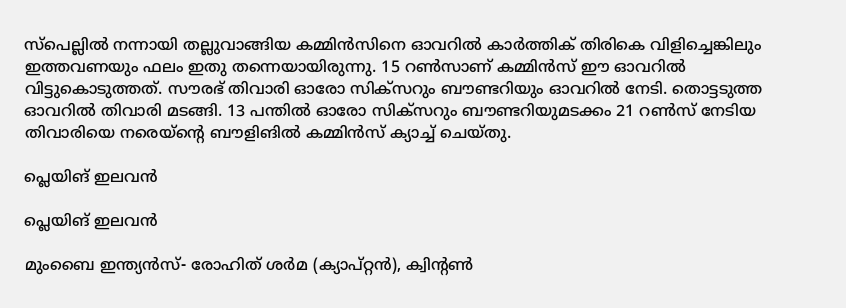സ്‌പെല്ലില്‍ നന്നായി തല്ലുവാങ്ങിയ കമ്മിന്‍സിനെ ഓവറില്‍ കാര്‍ത്തിക് തിരികെ വിളിച്ചെങ്കിലും ഇത്തവണയും ഫലം ഇതു തന്നെയായിരുന്നു. 15 റണ്‍സാണ് കമ്മിന്‍സ് ഈ ഓവറില്‍ വിട്ടുകൊടുത്തത്. സൗരഭ് തിവാരി ഓരോ സിക്‌സറും ബൗണ്ടറിയും ഓവറില്‍ നേടി. തൊട്ടടുത്ത ഓവറില്‍ തിവാരി മടങ്ങി. 13 പന്തില്‍ ഓരോ സിക്‌സറും ബൗണ്ടറിയുമടക്കം 21 റണ്‍സ് നേടിയ തിവാരിയെ നരെയ്‌ന്റെ ബൗളിങില്‍ കമ്മിന്‍സ് ക്യാച്ച് ചെയ്തു.

പ്ലെയിങ് ഇലവന്‍

പ്ലെയിങ് ഇലവന്‍

മുംബൈ ഇന്ത്യന്‍സ്- രോഹിത് ശര്‍മ (ക്യാപ്റ്റന്‍), ക്വിന്റണ്‍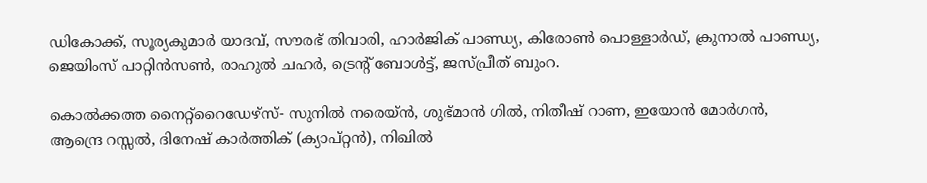ഡികോക്ക്, സൂര്യകുമാര്‍ യാദവ്, സൗരഭ് തിവാരി, ഹാര്‍ജിക് പാണ്ഡ്യ, കിരോണ്‍ പൊള്ളാര്‍ഡ്, ക്രുനാല്‍ പാണ്ഡ്യ, ജെയിംസ് പാറ്റിന്‍സണ്‍, രാഹുല്‍ ചഹര്‍, ട്രെന്റ് ബോള്‍ട്ട്, ജസ്പ്രീത് ബുംറ.

കൊല്‍ക്കത്ത നൈറ്റ്‌റൈഡേഴ്‌സ്- സുനില്‍ നരെയ്ന്‍, ശുഭ്മാന്‍ ഗില്‍, നിതീഷ് റാണ, ഇയോന്‍ മോര്‍ഗന്‍, ആന്ദ്രെ റസ്സല്‍, ദിനേഷ് കാര്‍ത്തിക് (ക്യാപ്റ്റന്‍), നിഖില്‍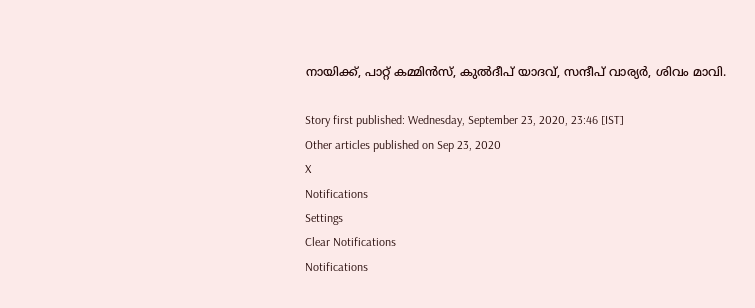നായിക്ക്, പാറ്റ് കമ്മിന്‍സ്, കുല്‍ദീപ് യാദവ്, സന്ദീപ് വാര്യര്‍, ശിവം മാവി.

Story first published: Wednesday, September 23, 2020, 23:46 [IST]
Other articles published on Sep 23, 2020
X
Notifications
Settings
Clear Notifications
Notifications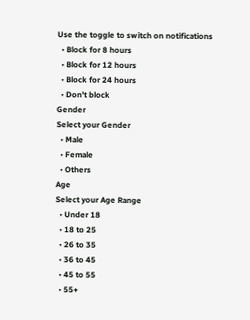Use the toggle to switch on notifications
  • Block for 8 hours
  • Block for 12 hours
  • Block for 24 hours
  • Don't block
Gender
Select your Gender
  • Male
  • Female
  • Others
Age
Select your Age Range
  • Under 18
  • 18 to 25
  • 26 to 35
  • 36 to 45
  • 45 to 55
  • 55+